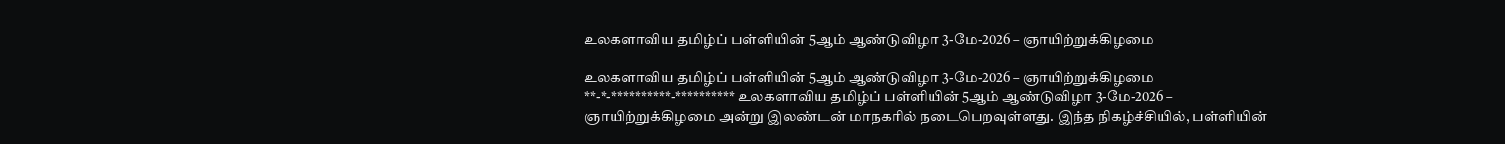உலகளாவிய தமிழ்ப் பள்ளியின் 5ஆம் ஆண்டுவிழா 3-மே-2026 – ஞாயிற்றுக்கிழமை

உலகளாவிய தமிழ்ப் பள்ளியின் 5ஆம் ஆண்டுவிழா 3-மே-2026 – ஞாயிற்றுக்கிழமை **-*-**********-********** உலகளாவிய தமிழ்ப் பள்ளியின் 5ஆம் ஆண்டுவிழா 3-மே-2026 – ஞாயிற்றுக்கிழமை அன்று இலண்டன் மாநகரில் நடைபெறவுள்ளது. இந்த நிகழ்ச்சியில், பள்ளியின்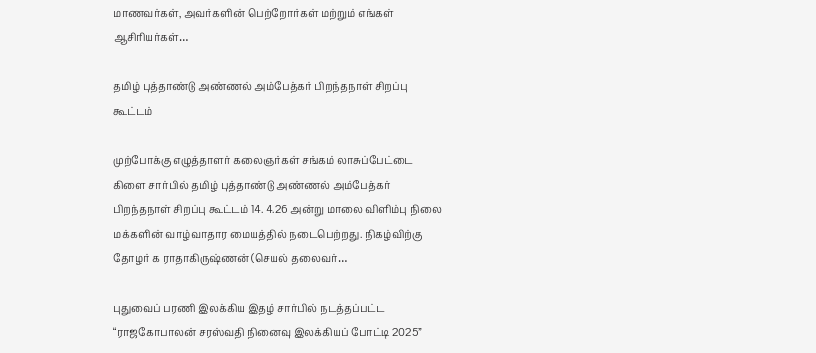மாணவர்கள், அவர்களின் பெற்றோர்கள் மற்றும் எங்கள் ஆசிரியர்கள்…

தமிழ் புத்தாண்டு அண்ணல் அம்பேத்கர் பிறந்தநாள் சிறப்பு கூட்டம்

முற்போக்கு எழுத்தாளர் கலைஞர்கள் சங்கம் லாசுப்பேட்டை கிளை சார்பில் தமிழ் புத்தாண்டு அண்ணல் அம்பேத்கர் பிறந்தநாள் சிறப்பு கூட்டம் 14. 4.26 அன்று மாலை விளிம்பு நிலை மக்களின் வாழ்வாதார மையத்தில் நடைபெற்றது. நிகழ்விற்கு தோழர் க ராதாகிருஷ்ணன் (செயல் தலைவர்…

புதுவைப் பரணி இலக்கிய இதழ் சார்பில் நடத்தப்பட்ட “ராஜகோபாலன் சரஸ்வதி நினைவு இலக்கியப் போட்டி 2025”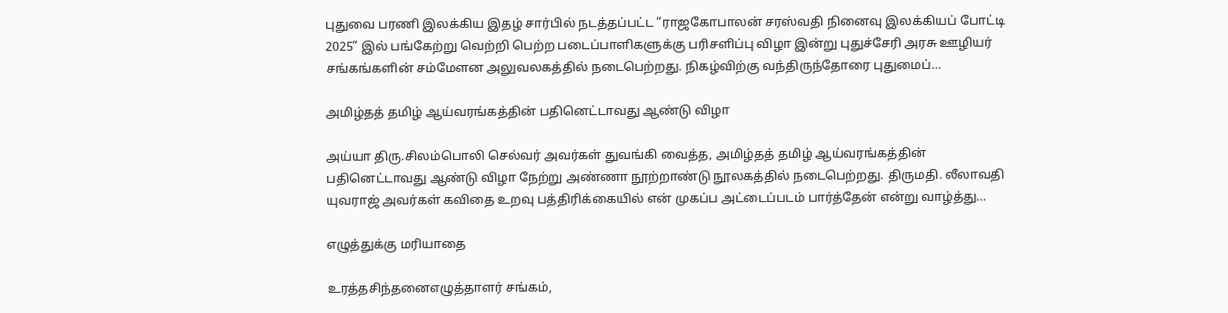புதுவை பரணி இலக்கிய இதழ் சார்பில் நடத்தப்பட்ட “ராஜகோபாலன் சரஸ்வதி நினைவு இலக்கியப் போட்டி 2025” இல் பங்கேற்று வெற்றி பெற்ற படைப்பாளிகளுக்கு பரிசளிப்பு விழா இன்று புதுச்சேரி அரசு ஊழியர் சங்கங்களின் சம்மேளன அலுவலகத்தில் நடைபெற்றது. நிகழ்விற்கு வந்திருந்தோரை புதுமைப்…

அமிழ்தத் தமிழ் ஆய்வரங்கத்தின் பதினெட்டாவது ஆண்டு விழா

அய்யா திரு.சிலம்பொலி செல்வர் அவர்கள் துவங்கி வைத்த, அமிழ்தத் தமிழ் ஆய்வரங்கத்தின் பதினெட்டாவது ஆண்டு விழா நேற்று அண்ணா நூற்றாண்டு நூலகத்தில் நடைபெற்றது. திருமதி. லீலாவதி யுவராஜ் அவர்கள் கவிதை உறவு பத்திரிக்கையில் என் முகப்ப அட்டைப்படம் பார்த்தேன் என்று வாழ்த்து…

எழுத்துக்கு மரியாதை

உரத்தசிந்தனைஎழுத்தாளர் சங்கம்,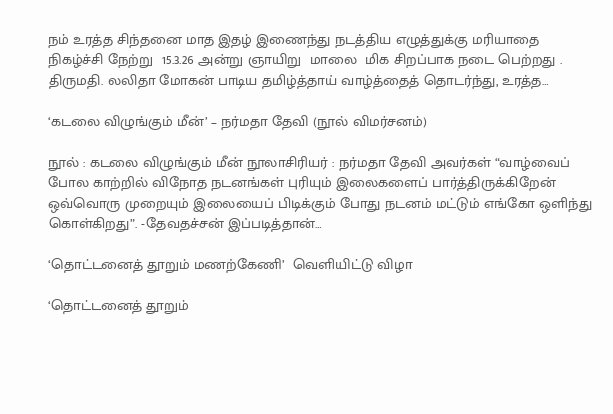நம் உரத்த சிந்தனை மாத இதழ் இணைந்து நடத்திய எழுத்துக்கு மரியாதை நிகழ்ச்சி நேற்று  15.3.26 அன்று ஞாயிறு  மாலை  மிக சிறப்பாக நடை பெற்றது . திருமதி. லலிதா மோகன் பாடிய தமிழ்த்தாய் வாழ்த்தைத் தொடர்ந்து, உரத்த…

‘கடலை விழுங்கும் மீன்’ – நர்மதா தேவி (நூல் விமர்சனம்)

நூல் : கடலை விழுங்கும் மீன் நூலாசிரியர் : நர்மதா தேவி அவர்கள் “வாழ்வைப் போல காற்றில் விநோத நடனங்கள் புரியும் இலைகளைப் பார்த்திருக்கிறேன் ஒவ்வொரு முறையும் இலையைப் பிடிக்கும் போது நடனம் மட்டும் எங்கோ ஒளிந்து கொள்கிறது”. -தேவதச்சன் இப்படித்தான்…

‘தொட்டனைத் தூறும் மணற்கேணி’  வெளியிட்டு விழா

‘தொட்டனைத் தூறும்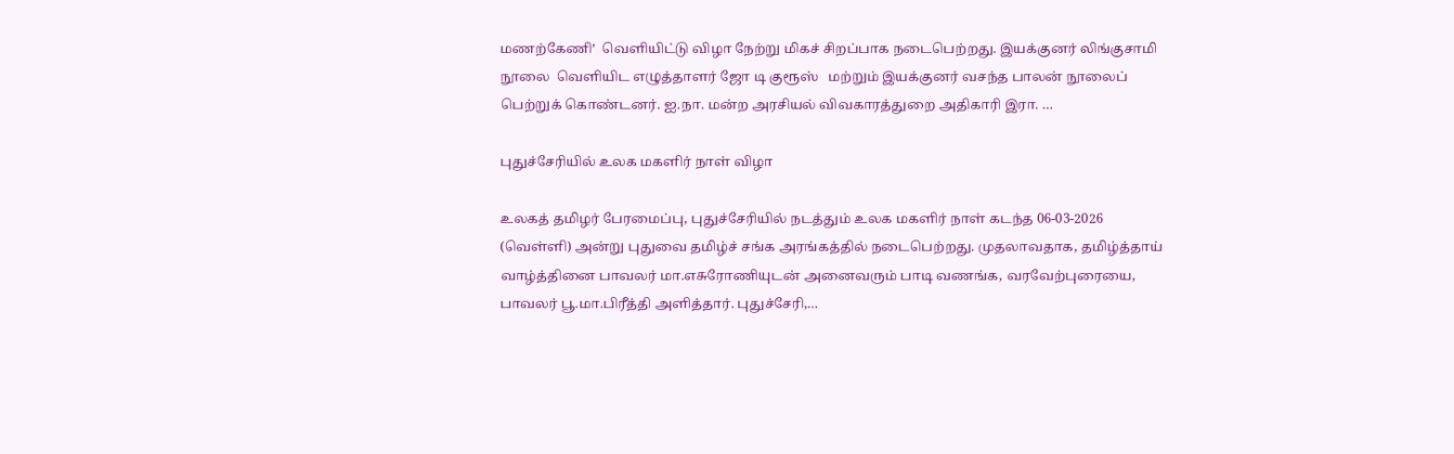மணற்கேணி’  வெளியிட்டு விழா நேற்று மிகச் சிறப்பாக நடைபெற்றது. இயக்குனர் லிங்குசாமி நூலை  வெளியிட எழுத்தாளர் ஜோ டி குரூஸ்   மற்றும் இயக்குனர் வசந்த பாலன் நூலைப் பெற்றுக் கொண்டனர். ஐ.நா. மன்ற அரசியல் விவகாரத்துறை அதிகாரி இரா. …

புதுச்சேரியில் உலக மகளிர் நாள் விழா

உலகத் தமிழர் பேரமைப்பு, புதுச்சேரியில் நடத்தும் உலக மகளிர் நாள் கடந்த 06-03-2026 (வெள்ளி) அன்று புதுவை தமிழ்ச் சங்க அரங்கத்தில் நடைபெற்றது. முதலாவதாக, தமிழ்த்தாய் வாழ்த்தினை பாவலர் மா.எசுரோணியுடன் அனைவரும் பாடி வணங்க, வரவேற்புரையை, பாவலர் பூ.மா.பிரீத்தி அளித்தார். புதுச்சேரி,…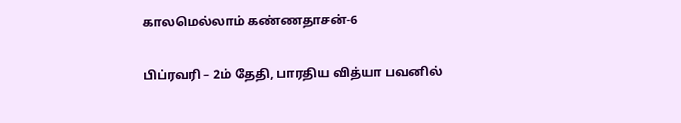காலமெல்லாம் கண்ணதாசன்-6

பிப்ரவரி – 2ம் தேதி, பாரதிய வித்யா பவனில்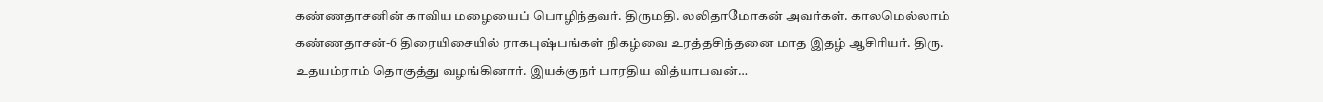கண்ணதாசனின் காவிய மழையைப் பொழிந்தவர். திருமதி. லலிதாமோகன் அவர்கள். காலமெல்லாம் கண்ணதாசன்-6 திரையிசையில் ராகபுஷ்பங்கள் நிகழ்வை உரத்தசிந்தனை மாத இதழ் ஆசிரியர். திரு. உதயம்ராம் தொகுத்து வழங்கினார். இயக்குநர் பாரதிய வித்யாபவன்…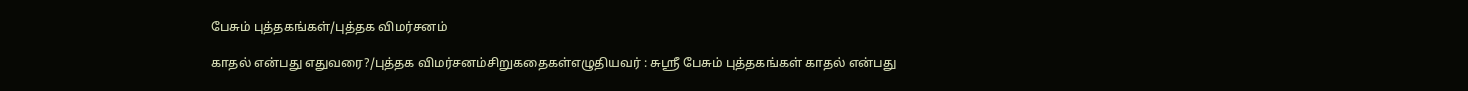பேசும் புத்தகங்கள்/புத்தக விமர்சனம்

காதல் என்பது எதுவரை?/புத்தக விமர்சனம்சிறுகதைகள்எழுதியவர் : சுஸ்ரீ பேசும் புத்தகங்கள் காதல் என்பது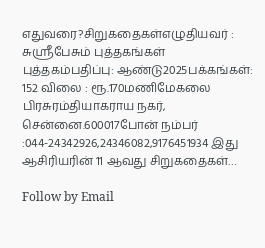எதுவரை?சிறுகதைகள்எழுதியவர் : சுஸ்ரீபேசும் புத்தகங்கள் புத்தகம்பதிப்பு: ஆண்டு2025பக்கங்கள்: 152 விலை : ரூ.170மணிமேகலை பிரசுரம்தியாகராய நகர், சென்னை.600017போன் நம்பர் :044-24342926,24346082,9176451934 இது ஆசிரியரின் 11 ஆவது சிறுகதைகள்…

Follow by Email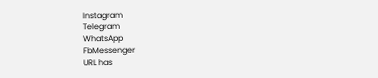Instagram
Telegram
WhatsApp
FbMessenger
URL has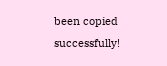been copied successfully!